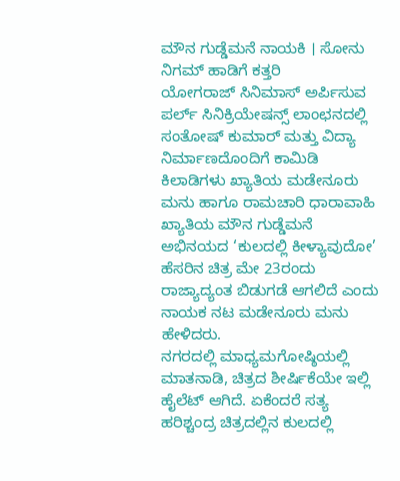ಮೌನ ಗುಡ್ಡೆಮನೆ ನಾಯಕಿ । ಸೋನು ನಿಗಮ್ ಹಾಡಿಗೆ ಕತ್ತರಿ
ಯೋಗರಾಜ್ ಸಿನಿಮಾಸ್ ಅರ್ಪಿಸುವ ಪರ್ಲ್ ಸಿನಿಕ್ರಿಯೇಷನ್ಸ್ ಲಾಂಛನದಲ್ಲಿ ಸಂತೋಷ್ ಕುಮಾರ್ ಮತ್ತು ವಿದ್ಯಾ ನಿರ್ಮಾಣದೊಂದಿಗೆ ಕಾಮಿಡಿ ಕಿಲಾಡಿಗಳು ಖ್ಯಾತಿಯ ಮಡೇನೂರು ಮನು ಹಾಗೂ ರಾಮಚಾರಿ ಧಾರಾವಾಹಿ ಖ್ಯಾತಿಯ ಮೌನ ಗುಡ್ಡೆಮನೆ ಅಭಿನಯದ ‘ಕುಲದಲ್ಲಿ ಕೀಳ್ಯಾವುದೋ’ ಹೆಸರಿನ ಚಿತ್ರ ಮೇ 23ರಂದು ರಾಜ್ಯಾದ್ಯಂತ ಬಿಡುಗಡೆ ಆಗಲಿದೆ ಎಂದು ನಾಯಕ ನಟ ಮಡೇನೂರು ಮನು ಹೇಳಿದರು.
ನಗರದಲ್ಲಿ ಮಾಧ್ಯಮಗೋಷ್ಠಿಯಲ್ಲಿ ಮಾತನಾಡಿ, ಚಿತ್ರದ ಶೀರ್ಷಿಕೆಯೇ ಇಲ್ಲಿ ಹೈಲೆಟ್ ಆಗಿದೆ. ಏಕೆಂದರೆ ಸತ್ಯ ಹರಿಶ್ಚಂದ್ರ ಚಿತ್ರದಲ್ಲಿನ ಕುಲದಲ್ಲಿ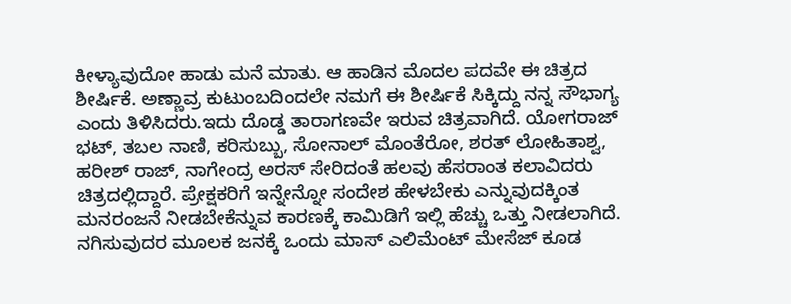ಕೀಳ್ಯಾವುದೋ ಹಾಡು ಮನೆ ಮಾತು. ಆ ಹಾಡಿನ ಮೊದಲ ಪದವೇ ಈ ಚಿತ್ರದ ಶೀರ್ಷಿಕೆ. ಅಣ್ಣಾವ್ರ ಕುಟುಂಬದಿಂದಲೇ ನಮಗೆ ಈ ಶೀರ್ಷಿಕೆ ಸಿಕ್ಕಿದ್ದು ನನ್ನ ಸೌಭಾಗ್ಯ ಎಂದು ತಿಳಿಸಿದರು.ಇದು ದೊಡ್ಡ ತಾರಾಗಣವೇ ಇರುವ ಚಿತ್ರವಾಗಿದೆ. ಯೋಗರಾಜ್ ಭಟ್, ತಬಲ ನಾಣಿ, ಕರಿಸುಬ್ಬು, ಸೋನಾಲ್ ಮೊಂತೆರೋ, ಶರತ್ ಲೋಹಿತಾಶ್ವ, ಹರೀಶ್ ರಾಜ್, ನಾಗೇಂದ್ರ ಅರಸ್ ಸೇರಿದಂತೆ ಹಲವು ಹೆಸರಾಂತ ಕಲಾವಿದರು ಚಿತ್ರದಲ್ಲಿದ್ದಾರೆ. ಪ್ರೇಕ್ಷಕರಿಗೆ ಇನ್ನೇನ್ನೋ ಸಂದೇಶ ಹೇಳಬೇಕು ಎನ್ನುವುದಕ್ಕಿಂತ ಮನರಂಜನೆ ನೀಡಬೇಕೆನ್ನುವ ಕಾರಣಕ್ಕೆ ಕಾಮಿಡಿಗೆ ಇಲ್ಲಿ ಹೆಚ್ಚು ಒತ್ತು ನೀಡಲಾಗಿದೆ. ನಗಿಸುವುದರ ಮೂಲಕ ಜನಕ್ಕೆ ಒಂದು ಮಾಸ್ ಎಲಿಮೆಂಟ್ ಮೇಸೆಜ್ ಕೂಡ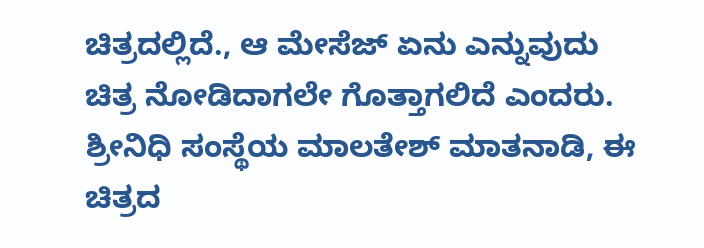ಚಿತ್ರದಲ್ಲಿದೆ., ಆ ಮೇಸೆಜ್ ಏನು ಎನ್ನುವುದು ಚಿತ್ರ ನೋಡಿದಾಗಲೇ ಗೊತ್ತಾಗಲಿದೆ ಎಂದರು.
ಶ್ರೀನಿಧಿ ಸಂಸ್ಥೆಯ ಮಾಲತೇಶ್ ಮಾತನಾಡಿ, ಈ ಚಿತ್ರದ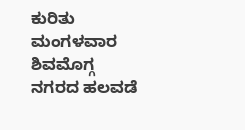ಕುರಿತು ಮಂಗಳವಾರ ಶಿವಮೊಗ್ಗ ನಗರದ ಹಲವಡೆ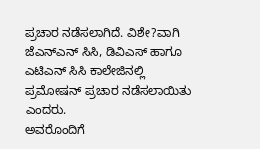ಪ್ರಚಾರ ನಡೆಸಲಾಗಿದೆ. ವಿಶೇ?ವಾಗಿ ಜೆಎನ್ಎನ್ ಸಿಸಿ, ಡಿವಿಎಸ್ ಹಾಗೂ ಎಟಿಎನ್ ಸಿಸಿ ಕಾಲೇಜಿನಲ್ಲಿ ಪ್ರಮೋಷನ್ ಪ್ರಚಾರ ನಡೆಸಲಾಯಿತು ಎಂದರು.
ಅವರೊಂದಿಗೆ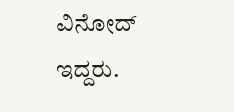ವಿನೋದ್ ಇದ್ದರು.